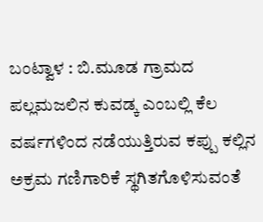ಬಂಟ್ವಾಳ : ಬಿ.ಮೂಡ ಗ್ರಾಮದ ಪಲ್ಲಮಜಲಿನ ಕುವಡ್ಕ ಎಂಬಲ್ಲಿ ಕೆಲ ವರ್ಷಗಳಿಂದ ನಡೆಯುತ್ತಿರುವ ಕಪ್ಪು ಕಲ್ಲಿನ ಅಕ್ರಮ ಗಣಿಗಾರಿಕೆ ಸ್ಥಗಿತಗೊಳಿಸುವಂತೆ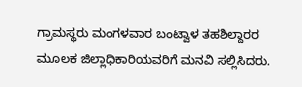ಗ್ರಾಮಸ್ಥರು ಮಂಗಳವಾರ ಬಂಟ್ವಾಳ ತಹಶಿಲ್ದಾರರ ಮೂಲಕ ಜಿಲ್ಲಾಧಿಕಾರಿಯವರಿಗೆ ಮನವಿ ಸಲ್ಲಿಸಿದರು.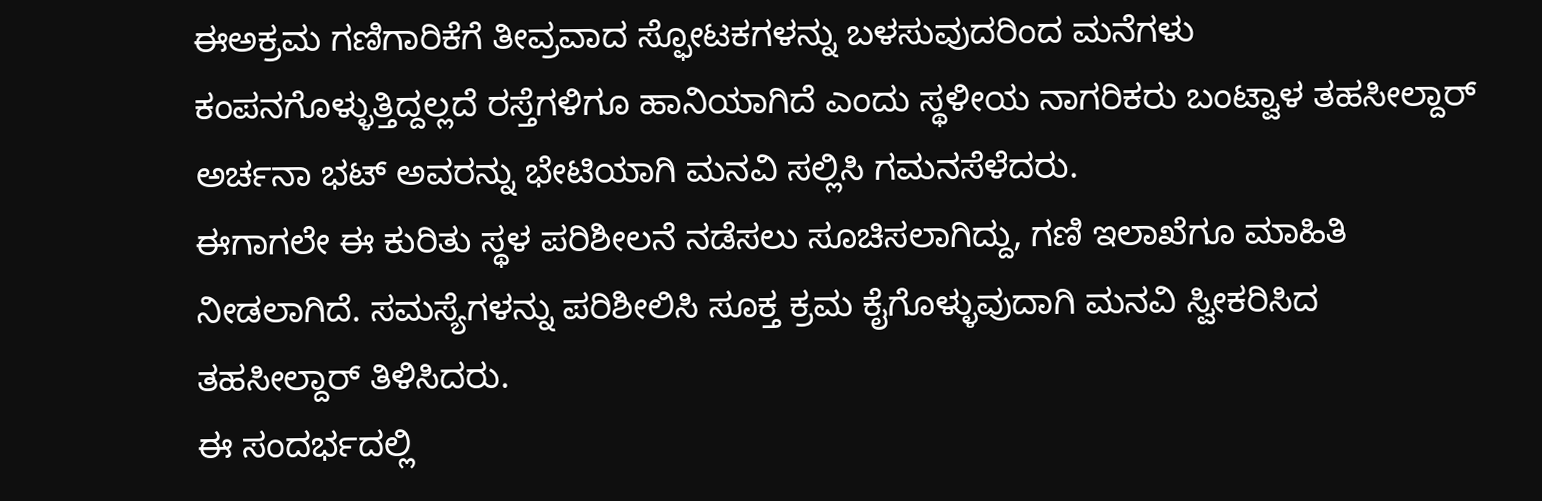ಈಅಕ್ರಮ ಗಣಿಗಾರಿಕೆಗೆ ತೀವ್ರವಾದ ಸ್ಫೋಟಕಗಳನ್ನು ಬಳಸುವುದರಿಂದ ಮನೆಗಳು ಕಂಪನಗೊಳ್ಳುತ್ತಿದ್ದಲ್ಲದೆ ರಸ್ತೆಗಳಿಗೂ ಹಾನಿಯಾಗಿದೆ ಎಂದು ಸ್ಥಳೀಯ ನಾಗರಿಕರು ಬಂಟ್ವಾಳ ತಹಸೀಲ್ದಾರ್ ಅರ್ಚನಾ ಭಟ್ ಅವರನ್ನು ಭೇಟಿಯಾಗಿ ಮನವಿ ಸಲ್ಲಿಸಿ ಗಮನಸೆಳೆದರು.
ಈಗಾಗಲೇ ಈ ಕುರಿತು ಸ್ಥಳ ಪರಿಶೀಲನೆ ನಡೆಸಲು ಸೂಚಿಸಲಾಗಿದ್ದು, ಗಣಿ ಇಲಾಖೆಗೂ ಮಾಹಿತಿ ನೀಡಲಾಗಿದೆ. ಸಮಸ್ಯೆಗಳನ್ನು ಪರಿಶೀಲಿಸಿ ಸೂಕ್ತ ಕ್ರಮ ಕೈಗೊಳ್ಳುವುದಾಗಿ ಮನವಿ ಸ್ವೀಕರಿಸಿದ ತಹಸೀಲ್ದಾರ್ ತಿಳಿಸಿದರು.
ಈ ಸಂದರ್ಭದಲ್ಲಿ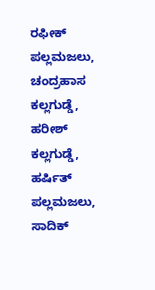ರಫೀಕ್ ಪಲ್ಲಮಜಲು, ಚಂದ್ರಹಾಸ ಕಲ್ಲಗುಡ್ಡೆ, ಹರೀಶ್ ಕಲ್ಲಗುಡ್ಡೆ, ಹರ್ಷಿತ್ ಪಲ್ಲಮಜಲು, ಸಾದಿಕ್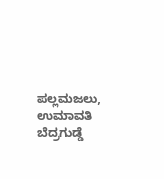ಪಲ್ಲಮಜಲು, ಉಮಾವತಿ ಬೆದ್ರಗುಡ್ಡೆ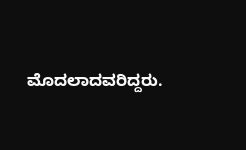ಮೊದಲಾದವರಿದ್ದರು.